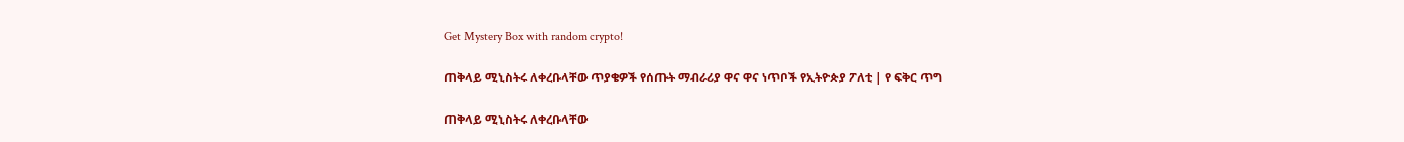Get Mystery Box with random crypto!

ጠቅላይ ሚኒስትሩ ለቀረቡላቸው ጥያቄዎች የሰጡት ማብራሪያ ዋና ዋና ነጥቦች የኢትዮጵያ ፖለቲ | የ ፍቅር ጥግ

ጠቅላይ ሚኒስትሩ ለቀረቡላቸው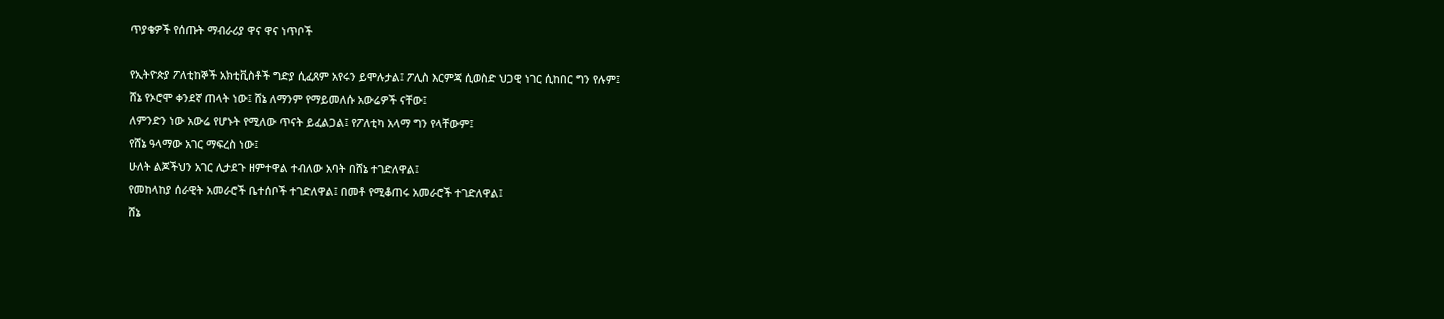ጥያቄዎች የሰጡት ማብራሪያ ዋና ዋና ነጥቦች

የኢትዮጵያ ፖለቲከኞች አክቲቪስቶች ግድያ ሲፈጸም አየሩን ይሞሉታል፤ ፖሊስ እርምጃ ሲወስድ ህጋዊ ነገር ሲከበር ግን የሉም፤
ሸኔ የኦሮሞ ቀንደኛ ጠላት ነው፤ ሸኔ ለማንም የማይመለሱ አውሬዎች ናቸው፤
ለምንድን ነው አውሬ የሆኑት የሚለው ጥናት ይፈልጋል፤ የፖለቲካ አላማ ግን የላቸውም፤
የሸኔ ዓላማው አገር ማፍረስ ነው፤
ሁለት ልጆችህን አገር ሊታደጉ ዘምተዋል ተብለው አባት በሸኔ ተገድለዋል፤
የመከላከያ ሰራዊት አመራሮች ቤተሰቦች ተገድለዋል፤ በመቶ የሚቆጠሩ አመራሮች ተገድለዋል፤
ሸኔ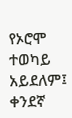የኦሮሞ ተወካይ አይደለም፤ ቀንደኛ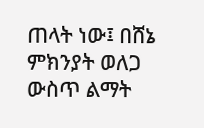ጠላት ነው፤ በሸኔ ምክንያት ወለጋ ውስጥ ልማት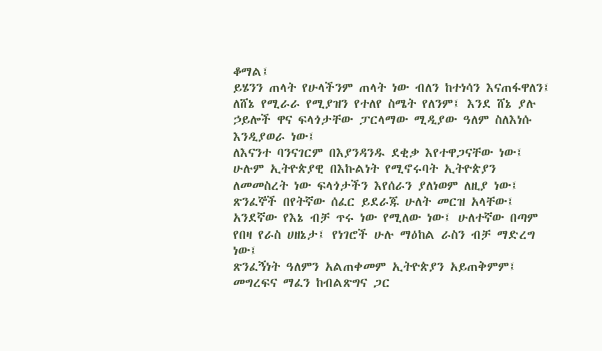ቆማል፤
ይሄንን ጠላት የሁላችንም ጠላት ነው ብለን ከተነሳን እናጠፋዋለን፤
ለሸኔ የሚራራ የሚያዝን የተለየ ስሜት የለንም፤ እንደ ሸኔ ያሉ ኃይሎች ዋና ፍላጎታቸው ፓርላማው ሚዲያው ዓለም ስለእነሱ እንዲያወራ ነው፤
ለእናንተ ባንናገርም በእያንዳንዱ ደቂቃ እየተዋጋናቸው ነው፤
ሁሉም ኢትዮጵያዊ በእኩልነት የሚኖሩባት ኢትዮጵያን ለመመስረት ነው ፍላጎታችን እየሰራን ያለነወም ለዚያ ነው፤
ጽንፈኞች በየትኛው ሰፈር ይደራጁ ሁለት መርዝ አላቸው፤ አንደኛው የእኔ ብቻ ጥሩ ነው የሚለው ነው፤ ሁለተኛው በጣም የበዛ የራስ ሀዘኔታ፤ የነገሮች ሁሉ ማዕከል ራስን ብቻ ማድረግ ነው፤
ጽንፈኝነት ዓለምን አልጠቀመም ኢትዮጵያን አይጠቅምም፤ መግረፍና ማፈን ከብልጽግና ጋር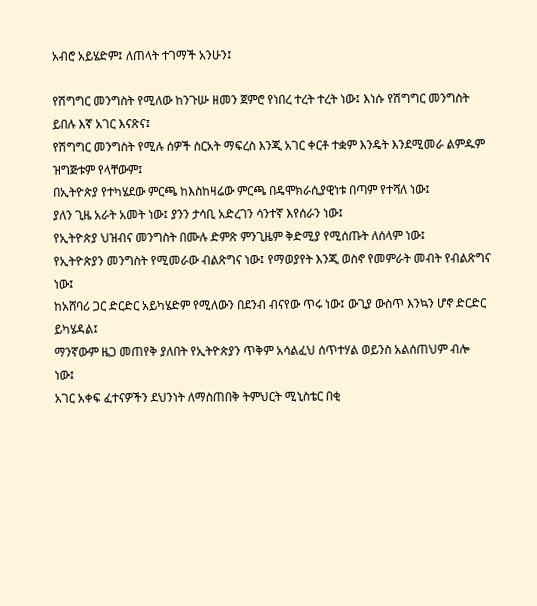አብሮ አይሄድም፤ ለጠላት ተገማች አንሁን፤

የሽግግር መንግስት የሚለው ከንጉሡ ዘመን ጀምሮ የነበረ ተረት ተረት ነው፤ እነሱ የሽግግር መንግስት ይበሉ እኛ አገር እናጽና፤
የሽግግር መንግስት የሚሉ ሰዎች ስርአት ማፍረስ እንጂ አገር ቀርቶ ተቋም እንዴት እንደሚመራ ልምዱም ዝግጅቱም የላቸውም፤
በኢትዮጵያ የተካሄደው ምርጫ ከእስከዛሬው ምርጫ በዴሞክራሲያዊነቱ በጣም የተሻለ ነው፤
ያለን ጊዜ አራት አመት ነው፤ ያንን ታሳቢ አድረገን ሳንተኛ እየሰራን ነው፤
የኢትዮጵያ ህዝብና መንግስት በሙሉ ድምጽ ምንጊዜም ቅድሚያ የሚሰጡት ለሰላም ነው፤
የኢትዮጵያን መንግስት የሚመራው ብልጽግና ነው፤ የማወያየት እንጂ ወስኖ የመምራት መብት የብልጽግና ነው፤
ከአሸባሪ ጋር ድርድር አይካሄድም የሚለውን በደንብ ብናየው ጥሩ ነው፤ ውጊያ ውስጥ እንኳን ሆኖ ድርድር ይካሄዳል፤
ማንኛውም ዜጋ መጠየቅ ያለበት የኢትዮጵያን ጥቅም አሳልፈህ ሰጥተሃል ወይንስ አልሰጠህም ብሎ ነው፤
አገር አቀፍ ፈተናዎችን ደህንነት ለማስጠበቅ ትምህርት ሚኒስቴር በቂ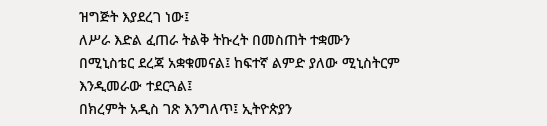ዝግጅት እያደረገ ነው፤
ለሥራ እድል ፈጠራ ትልቅ ትኩረት በመስጠት ተቋሙን በሚኒስቴር ደረጃ አቋቁመናል፤ ከፍተኛ ልምድ ያለው ሚኒስትርም እንዲመራው ተደርጓል፤
በክረምት አዲስ ገጽ እንግለጥ፤ ኢትዮጵያን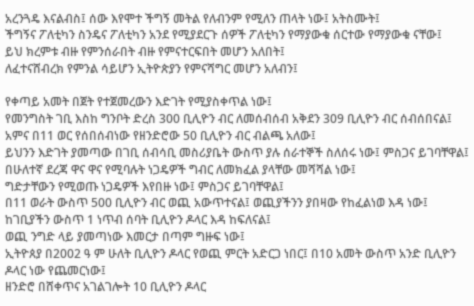አረንጓዴ እናልብስ፤ ሰው እየሞተ ችግኝ መትል የለብንም የሚለን ጠላት ነው፤ አትስሙት፤
ችግኝና ፖለቲካን ስንዴና ፖለቲካን አንደ የሚያደርጉ ሰዎች ፖለቲካን የማያውቁ ሰርተው የማያውቁ ናቸው፤
ይህ ክረምቱ ብዙ የምንሰራበት ብዙ የምናተርፍበት መሆን አለበት፤
ለፈተናሸብረክ የምንል ሳይሆን ኢትዮጵያን የምናሻግር መሆን አለብን፤

የቀጣይ አመት በጀት የተጀመረውን እድገት የሚያስቀጥል ነው፤
የመንግስት ገቢ እስከ ግንቦት ድረስ 300 ቢሊዮን ብር ለመሰብሰብ አቅደን 309 ቢሊዮን ብር ሰብሰበናል፤
አምና በ11 ወር የሰበሰብነው የዘንድሮው 50 ቢሊዮን ብር ብልጫ አለው፤
ይህንን እድገት ያመጣው በገቢ ሰብሳቢ መስሪያቤት ውስጥ ያሉ ሰራተኞች ስለሰሩ ነው፤ ምስጋና ይገባቸዋል፤
በሁለተኛ ደረጃ ዋና ዋና የሚባሉት ነጋዴዎች ግብር ለመክፈል ያላቸው መሻሻል ነው፤
ግድታቸውን የሚወጡ ነጋዴዎች እየበዙ ነው፤ ምስጋና ይገባቸዋል፤
በ11 ወራት ውስጥ 500 ቢሊዮን ብር ወጪ አውጥተናል፤ ወጪያችንን ያበዛው የከፈልነወ እዳ ነው፤
ከገቢያችን ውስጥ 1 ነጥብ ሰባት ቢሊዮን ዶላር እዳ ከፍለናል፤
ወጪ ንግድ ላይ ያመጣነው እመርታ በጣም ግዙፍ ነው፤
ኢትዮጰያ በ2002 ዓ ም ሁለት ቢሊዮን ዶላር የወጪ ምርት አድርጋ ነበር፤ በ10 አመት ውስጥ አንድ ቢሊዮን ዶላር ነው የጨመርነው፤
ዘንድሮ በሸቀጥና አገልገሎት 10 ቢሊዮን ዶላር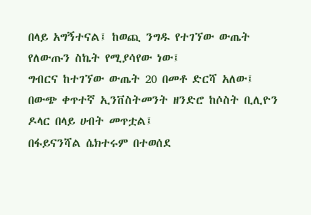በላይ አግኝተናል፤ ከወጪ ንግዱ የተገኘው ውጤት የለውጡን ስኬት የሚያሳየው ነው፤
ግብርና ከተገኘው ውጤት 20 በመቶ ድርሻ አለው፤
በውጭ ቀጥተኛ ኢንቨስትመንት ዘንድሮ ከሶስት ቢሊዮን ዶላር በላይ ሀብት መጥቷል፤
በፋይናንሻል ሴክተሩም በተወሰደ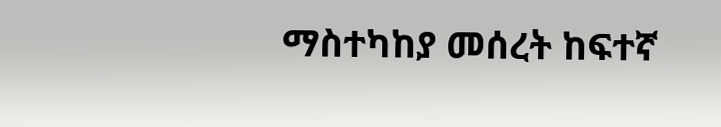ማስተካከያ መሰረት ከፍተኛ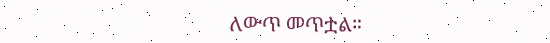ለውጥ መጥቷል።